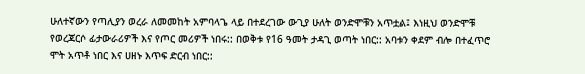ሁለተኛውን የጣሊያን ወረራ ለመመከት አምባላጌ ላይ በተደረገው ውጊያ ሁለት ወንድሞቹን አጥቷል፤ እነዚህ ወንድሞቹ የወረጃርሶ ፊታውራሪዎች እና የጦር መሪዎች ነበሩ:: በወቅቱ የ16 ዓመት ታዳጊ ወጣት ነበር:: አባቱን ቀደም ብሎ በተፈጥሮ ሞት አጥቶ ነበር እና ሀዘኑ እጥፍ ድርብ ነበር::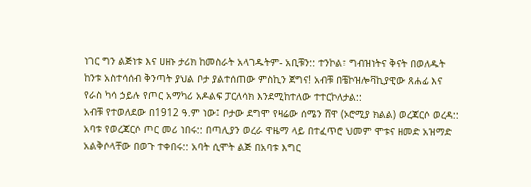ነገር ግን ልጅነቱ እና ሀዘኑ ታሪክ ከመስራት አላገዱትም- አቢቹን:: ተንኮል፣ ግብዝነትና ቅናት በወለዱት ከንቱ አስተሳሰብ ቅንጣት ያህል ቦታ ያልተሰጠው ምስኪን ጀግና! አብቹ በቼኮዝሎቫኪያዊው ጸሐፊ እና የራስ ካሳ ኃይሉ የጦር አማካሪ አዶልፍ ፓርለሳክ እንደሚከተለው ተተርኮለታል::
አብቹ የተወለደው በ1912 ዓ.ም ነው፤ ቦታው ደግሞ የዛሬው ሰሜን ሸዋ (ኦሮሚያ ክልል) ወረጃርሶ ወረዳ:: አባቱ የወረጃርሶ ጦር መሪ ነበሩ:: በጣሊያን ወረራ ዋዜማ ላይ በተፈጥሮ ህመም ሞቱና ዘመድ አዝማድ አልቅሶላቸው በወጉ ተቀበሩ:: አባት ሲሞት ልጅ በአባቱ እግር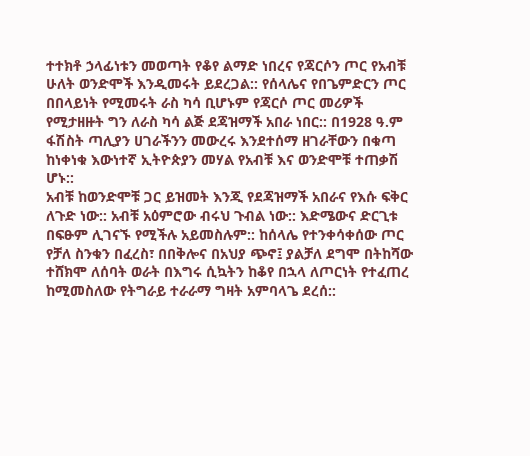ተተክቶ ኃላፊነቱን መወጣት የቆየ ልማድ ነበረና የጃርሶን ጦር የአብቹ ሁለት ወንድሞች እንዲመሩት ይደረጋል:: የሰላሌና የበጌምድርን ጦር በበላይነት የሚመሩት ራስ ካሳ ቢሆኑም የጃርሶ ጦር መሪዎች የሚታዘዙት ግን ለራስ ካሳ ልጅ ደጃዝማች አበራ ነበር:: በ1928 ዓ.ም ፋሽስት ጣሊያን ሀገራችንን መውረሩ እንደተሰማ ዘገራቸውን በቁጣ ከነቀነቁ እውነተኛ ኢትዮጵያን መሃል የአብቹ እና ወንድሞቹ ተጠቃሽ ሆኑ::
አብቹ ከወንድሞቹ ጋር ይዝመት እንጂ የደጃዝማች አበራና የእሱ ፍቅር ለጉድ ነው:: አብቹ አዕምሮው ብሩህ ጉብል ነው:: እድሜውና ድርጊቱ በፍፁም ሊገናኙ የሚችሉ አይመስሉም:: ከሰላሌ የተንቀሳቀሰው ጦር የቻለ ስንቁን በፈረስ፣ በበቅሎና በአህያ ጭኖ፤ ያልቻለ ደግሞ በትከሻው ተሸክሞ ለሰባት ወራት በእግሩ ሲኳትን ከቆየ በኋላ ለጦርነት የተፈጠረ ከሚመስለው የትግራይ ተራራማ ግዛት አምባላጌ ደረሰ::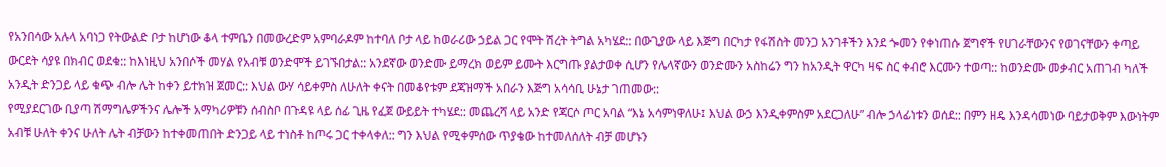የአንበሳው አሉላ አባነጋ የትውልድ ቦታ ከሆነው ቆላ ተምቤን በመውረድም አምባራዶም ከተባለ ቦታ ላይ ከወራሪው ኃይል ጋር የሞት ሽረት ትግል አካሄደ:: በውጊያው ላይ እጅግ በርካታ የፋሽስት መንጋ አንገቶችን እንደ ጐመን የቀነጠሱ ጀግኖች የሀገራቸውንና የወገናቸውን ቀጣይ ውርደት ሳያዩ በክብር ወደቁ:: ከእነዚህ አንበሶች መሃል የአብቹ ወንድሞች ይገኙበታል:: አንደኛው ወንድሙ ይማረክ ወይም ይሙት እርግጡ ያልታወቀ ሲሆን የሌላኛውን ወንድሙን አስከሬን ግን ከአንዲት ዋርካ ዛፍ ስር ቀብሮ እርሙን ተወጣ:: ከወንድሙ መቃብር አጠገብ ካለች አንዲት ድንጋይ ላይ ቁጭ ብሎ ሌት ከቀን ይተክዝ ጀመር:: እህል ውሃ ሳይቀምስ ለሁለት ቀናት በመቆየቱም ደጃዝማች አበራን እጅግ አሳሳቢ ሁኔታ ገጠመው::
የሚያደርገው ቢያጣ ሽማግሌዎችንና ሌሎች አማካሪዎቹን ሰብስቦ በጉዳዩ ላይ ሰፊ ጊዜ የፈጀ ውይይት ተካሄደ:: መጨረሻ ላይ አንድ የጃርሶ ጦር አባል “እኔ አሳምነዋለሁ፤ እህል ውኃ እንዲቀምስም አደርጋለሁ” ብሎ ኃላፊነቱን ወሰደ:: በምን ዘዴ እንዳሳመነው ባይታወቅም እውነትም አብቹ ሁለት ቀንና ሁለት ሌት ብቻውን ከተቀመጠበት ድንጋይ ላይ ተነስቶ ከጦሩ ጋር ተቀላቀለ:: ግን እህል የሚቀምሰው ጥያቄው ከተመለሰለት ብቻ መሆኑን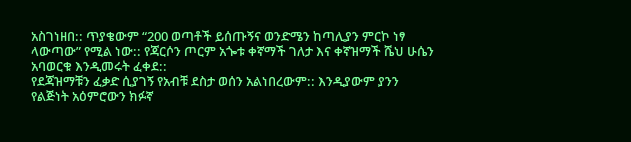አስገነዘበ:: ጥያቄውም “200 ወጣቶች ይሰጡኝና ወንድሜን ከጣሊያን ምርኮ ነፃ ላውጣው” የሚል ነው:: የጃርሶን ጦርም አጐቱ ቀኛማች ገለታ እና ቀኛዝማች ሼህ ሁሴን አባወርቁ እንዲመሩት ፈቀደ::
የደጃዝማቹን ፈቃድ ሲያገኝ የአብቹ ደስታ ወሰን አልነበረውም:: እንዲያውም ያንን የልጅነት አዕምሮውን ክፉኛ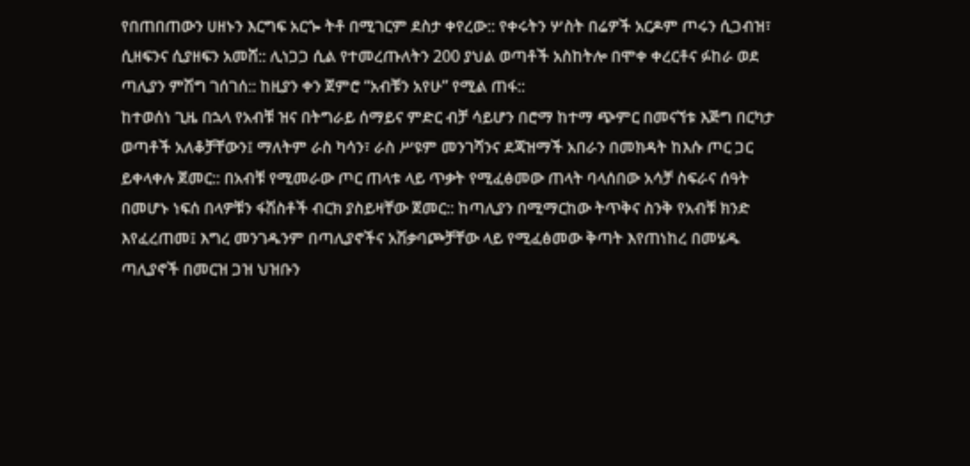የበጠበጠውን ሀዘኑን እርግፍ አርጐ ትቶ በሚገርም ደስታ ቀየረው:: የቀሩትን ሦስት በሬዎች አርዶም ጦሩን ሲጋብዝ፣ ሲዘፍንና ሲያዘፍን አመሸ:: ሊነጋጋ ሲል የተመረጡለትን 200 ያህል ወጣቶች አስከትሎ በሞቀ ቀረርቶና ፉከራ ወደ ጣሊያን ምሽግ ገሰገሰ:: ከዚያን ቀን ጀምሮ “አብቹን አየሁ” የሚል ጠፋ::
ከተወሰነ ጊዜ በኋላ የአብቹ ዝና በትግራይ ሰማይና ምድር ብቻ ሳይሆን በሮማ ከተማ ጭምር በመናኘቱ እጅግ በርካታ ወጣቶች አለቆቻቸውን፤ ማለትም ራስ ካሳን፣ ራስ ሥዩም መንገሻንና ደጃዝማች አበራን በመክዳት ከእሱ ጦር ጋር ይቀላቀሉ ጀመር:: በአብቹ የሚመራው ጦር ጠላቱ ላይ ጥቃት የሚፈፅመው ጠላት ባላሰበው አሳቻ ስፍራና ሰዓት በመሆኑ ነፍሰ በላዎቹን ፋሽስቶች ብርክ ያስይዛቸው ጀመር:: ከጣሊያን በሚማርከው ትጥቅና ስንቅ የአብቹ ክንድ እየፈረጠመ፤ እግረ መንገዱንም በጣሊያኖችና አሽቃባጮቻቸው ላይ የሚፈፅመው ቅጣት እየጠነከረ በመሄዱ ጣሊያኖች በመርዝ ጋዝ ህዝቡን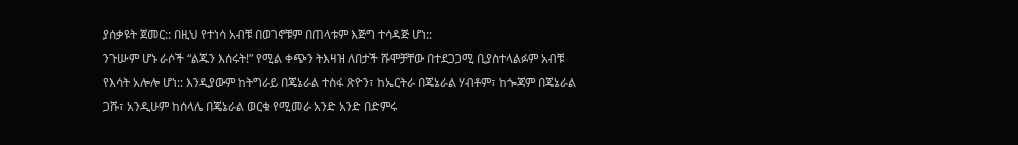ያሰቃዩት ጀመር:: በዚህ የተነሳ አብቹ በወገኖቹም በጠላቱም እጅግ ተሳዳጅ ሆነ::
ንጉሡም ሆኑ ራሶች “ልጁን እሰሩት!” የሚል ቀጭን ትእዛዝ ለበታች ሹሞቻቸው በተደጋጋሚ ቢያስተላልፉም አብቹ የእሳት አሎሎ ሆነ:: እንዲያውም ከትግራይ በጄኔራል ተስፋ ጽዮን፣ ከኤርትራ በጄኔራል ሃብቶም፣ ከጐጃም በጄኔራል ጋሹ፣ አንዲሁም ከሰላሌ በጄኔራል ወርቁ የሚመራ አንድ አንድ በድምሩ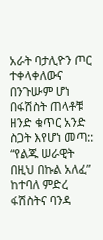አራት ባታሊዮን ጦር ተቀላቀለውና በንጉሡም ሆነ በፋሽስት ጠላቶቹ ዘንድ ቁጥር አንድ ስጋት እየሆነ መጣ:: “የልጁ ሠራዊት በዚህ በኩል አለፈ” ከተባለ ምድረ ፋሽስትና ባንዳ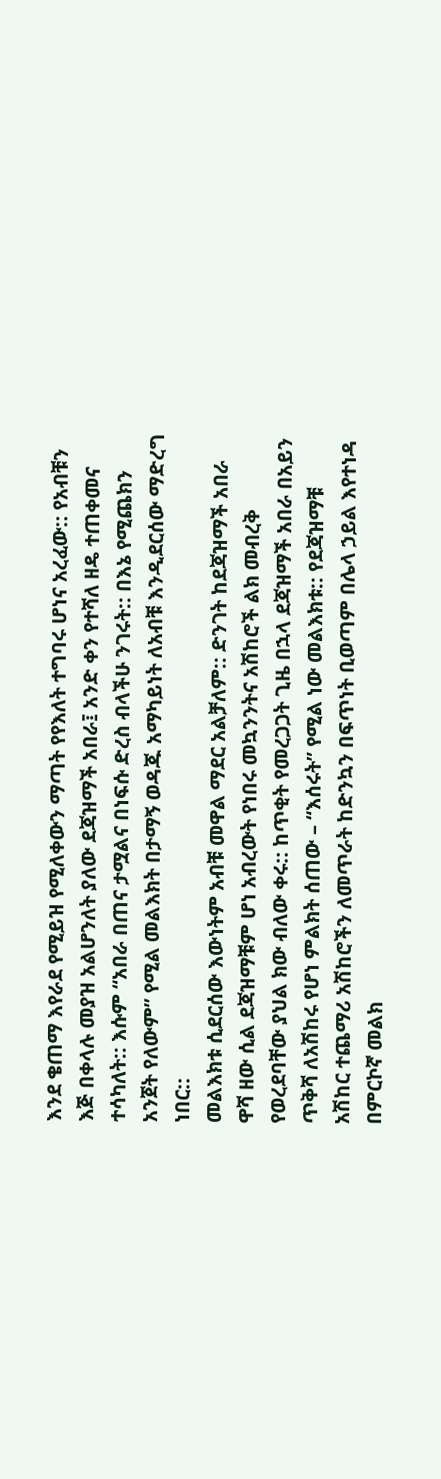እንደ ቄጠማ እየራደ የሚይዝ የሚለቀውን ማጣት የየእለት ተግባሩ ሆነና አረፈው:: የአብቹን እጅ በቀላሉ መያዝ አልሆንለት ያለው ደጃዝማች አበራ፤ አንድ ቀን የተሻለ ዘዴ ተጠቀመና ተሳካለት:: እሱም “አበራ በጠና ታሟልና በነፍሱ ድረስ ብላችሁ ንገሩት:: በእኔ የሚጨክን አንጀት የለውም” የሚል መልእክት በታማኝ ወዳጁ አማካይነት ለአብቹ እንዲደርሰው ማድረግ ነበር::
መልእክቱ ሲደርሰው እውነትም አብቹ መዋል ማደር አልቻለም:: ድንገት ከደጃዝማች አበራ ዋሻ ዘው ሲል ደጃዝማቹም ሆነ አብረውት የነበሩ መኳንንትና አሽከሮች ልክ መብረቅ የወረደባቸው ያህል ክው ብለው ቀሩ:: ከጥቂት የመረጋጋት ጊዜ በኋላ ደጃዝማች አበራ በአይን ጥቅሻ ለአሽከሩ የሆነ ምልክት ሰጠው – “እሰሩት” የሚል ነው መልእክቱ:: የደጃዝማቹ አሽከር ተጨማሪ አሽከሮችን ለመጥራት ከድንኳን በፍጥነት ቢወጣም በሌላ ኃይል እየተነዳ በምርኮኛ መልክ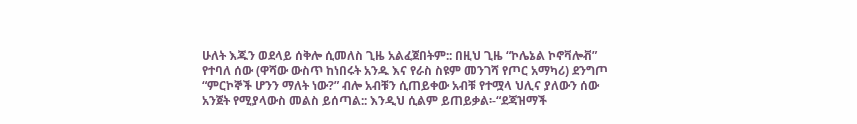ሁለት እጁን ወደላይ ሰቅሎ ሲመለስ ጊዜ አልፈጀበትም:: በዚህ ጊዜ “ኮሌኔል ኮኖቫሎቭ” የተባለ ሰው (ዋሻው ውስጥ ከነበሩት አንዱ እና የራስ ስዩም መንገሻ የጦር አማካሪ) ደንግጦ “ምርኮኞች ሆንን ማለት ነው?” ብሎ አብቹን ሲጠይቀው አብቹ የተሟላ ህሊና ያለውን ሰው አንጀት የሚያላውስ መልስ ይሰጣል:: እንዲህ ሲልም ይጠይቃል፡-“ደጃዝማች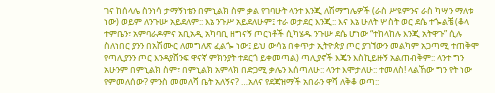ገና ከሰላሌ ስንነሳ ታማኝነቴን በምኒልክ ስም ቃል የገባሁት ላንተ እንጂ ለሽማግሌዎች (ራስ ሥዩምንና ራስ ካሣን ማለቱ ነው) ወይም ለንጉሡ አይደለም:: እኔ ንጉሥ አይደለሁም፤ ተራ ወታደር እንጂ:: እና እኔ ሁለት ሦስት ወር ደሴ ተጐልቼ (ቆላ ተምቤን፣ አምባራዶምና አቢአዲ አካባቢ ዘግናኝ ጦርነቶች ሲካሄዱ ንጉሡ ደሴ ሆነው “ተከላከሉ እንጂ አትዋጉ” ሲሉ ስለነበር ያንን በአሽሙር ለመግለጽ ፈልጐ ነው፤ ይህ ውሳኔ በቀጥታ ኢትዮጵያ ጦር ያገኘውን መልካም አጋጣሚ ተጠቅሞ የጣሊያንን ጦር እንዳያሸንፍ ዋናኛ ምክንያት ተደርጎ ይቀመጣል) ጣሊያኖች እጄን እስኪይዙኝ አልጠብቅም:: ላንተ ግን አሁንም በምኒልክ ስም፣ በምኒልክ አምላክ በድጋሚ ቃሌን እሰጣለሁ:: ላንተ እሞታለሁ:: ተመለስ! ላልኸው ግን የት ነው የምመለሰው? ምንስ መመለሻ ቤት አለኝና? …አለና የደጃዝማች አበራን ዋሻ ለቅቆ ወጣ::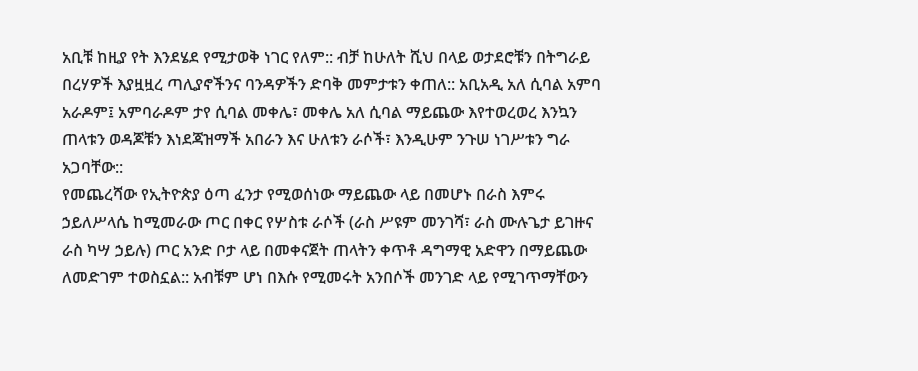አቢቹ ከዚያ የት እንደሄደ የሚታወቅ ነገር የለም:: ብቻ ከሁለት ሺህ በላይ ወታደሮቹን በትግራይ በረሃዎች እያዟዟረ ጣሊያኖችንና ባንዳዎችን ድባቅ መምታቱን ቀጠለ:: አቢአዲ አለ ሲባል አምባ አራዶም፤ አምባራዶም ታየ ሲባል መቀሌ፣ መቀሌ አለ ሲባል ማይጨው እየተወረወረ እንኳን ጠላቱን ወዳጆቹን እነደጃዝማች አበራን እና ሁለቱን ራሶች፣ እንዲሁም ንጉሠ ነገሥቱን ግራ አጋባቸው::
የመጨረሻው የኢትዮጵያ ዕጣ ፈንታ የሚወሰነው ማይጨው ላይ በመሆኑ በራስ እምሩ ኃይለሥላሴ ከሚመራው ጦር በቀር የሦስቱ ራሶች (ራስ ሥዩም መንገሻ፣ ራስ ሙሉጌታ ይገዙና ራስ ካሣ ኃይሉ) ጦር አንድ ቦታ ላይ በመቀናጀት ጠላትን ቀጥቶ ዳግማዊ አድዋን በማይጨው ለመድገም ተወስኗል:: አብቹም ሆነ በእሱ የሚመሩት አንበሶች መንገድ ላይ የሚገጥማቸውን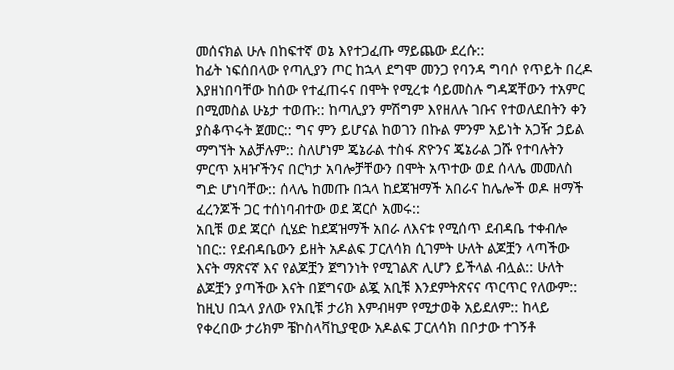መሰናክል ሁሉ በከፍተኛ ወኔ እየተጋፈጡ ማይጨው ደረሱ::
ከፊት ነፍሰበላው የጣሊያን ጦር ከኋላ ደግሞ መንጋ የባንዳ ግባሶ የጥይት በረዶ እያዘነበባቸው ከሰው የተፈጠሩና በሞት የሚረቱ ሳይመስሉ ግዳጃቸውን ተአምር በሚመስል ሁኔታ ተወጡ:: ከጣሊያን ምሽግም እየዘለሉ ገቡና የተወለደበትን ቀን ያስቆጥሩት ጀመር:: ግና ምን ይሆናል ከወገን በኩል ምንም አይነት አጋዥ ኃይል ማግኘት አልቻሉም:: ስለሆነም ጄኔራል ተስፋ ጽዮንና ጄኔራል ጋሹ የተባሉትን ምርጥ አዛዦችንና በርካታ አባሎቻቸውን በሞት አጥተው ወደ ሰላሌ መመለስ ግድ ሆነባቸው:: ሰላሌ ከመጡ በኋላ ከደጃዝማች አበራና ከሌሎች ወዶ ዘማች ፈረንጆች ጋር ተሰነባብተው ወደ ጃርሶ አመሩ::
አቢቹ ወደ ጃርሶ ሲሄድ ከደጃዝማች አበራ ለእናቱ የሚሰጥ ደብዳቤ ተቀብሎ ነበር:: የደብዳቤውን ይዘት አዶልፍ ፓርለሳክ ሲገምት ሁለት ልጆቿን ላጣችው እናት ማጽናኛ እና የልጆቿን ጀግንነት የሚገልጽ ሊሆን ይችላል ብሏል:: ሁለት ልጆቿን ያጣችው እናት በጀግናው ልጇ አቢቹ እንደምትጽናና ጥርጥር የለውም:: ከዚህ በኋላ ያለው የአቢቹ ታሪክ እምብዛም የሚታወቅ አይደለም:: ከላይ የቀረበው ታሪክም ቼኮስላቫኪያዊው አዶልፍ ፓርለሳክ በቦታው ተገኝቶ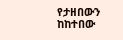የታዘበውን ከከተበው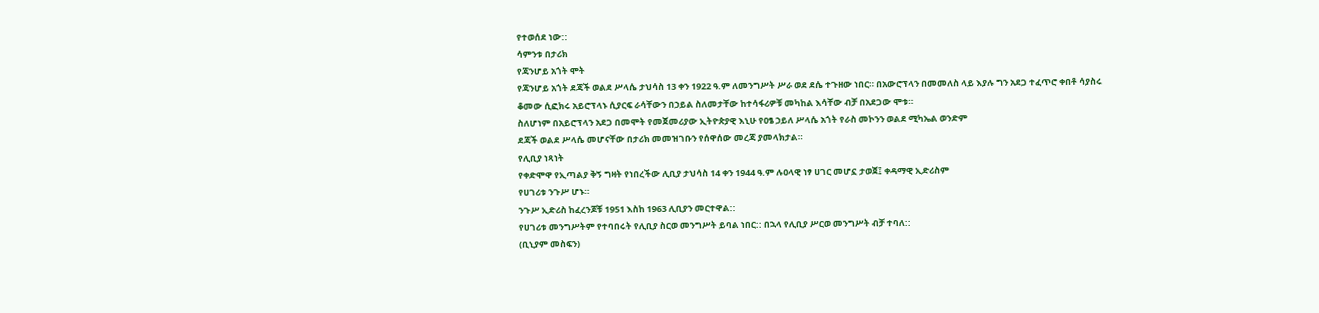የተወሰደ ነው::
ሳምንቱ በታሪክ
የጃንሆይ አጎት ሞት
የጃንሆይ አጎት ደጃች ወልደ ሥላሴ ታህሳስ 13 ቀን 1922 ዓ.ም ለመንግሥት ሥራ ወደ ደሴ ተጉዘው ነበር። በአውሮፕላን በመመለስ ላይ እያሉ ግን አደጋ ተፈጥሮ ቀበቶ ሳያስሩ ቆመው ሲፎክሩ አይሮፕላኑ ሲያርፍ ራሳቸውን በኃይል ስለመታቸው ከተሳፋሪዎቹ መካከል እሳቸው ብቻ በአደጋው ሞቱ።
ስለሆነም በአይሮፕላን አደጋ በመሞት የመጀመሪያው ኢትዮጵያዊ እኒሁ የዐፄ ኃይለ ሥላሴ አጎት የራስ መኮንን ወልደ ሚካኤል ወንድም
ደጃች ወልደ ሥላሴ መሆናቸው በታሪክ መመዝገቡን የሰዋሰው መረጃ ያመላክታል።
የሊቢያ ነጻነት
የቀድሞዋ የኢጣልያ ቅኝ ግዛት የነበረችው ሊቢያ ታህሳስ 14 ቀን 1944 ዓ.ም ሉዐላዊ ነፃ ሀገር መሆኗ ታወጀ፤ ቀዳማዊ ኢድሪስም
የሀገሪቱ ንጉሥ ሆኑ።
ንጉሥ ኢድሪስ ከፈረንጆቹ 1951 እስከ 1963 ሊቢያን መርተዋል::
የሀገሪቱ መንግሥትም የተባበሩት የሊቢያ ስርወ መንግሥት ይባል ነበር:: በኋላ የሊቢያ ሥርወ መንግሥት ብቻ ተባለ::
(ቢኒያም መስፍን)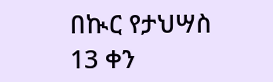በኲር የታህሣስ 13 ቀን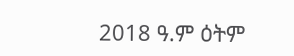2018 ዓ.ም ዕትም